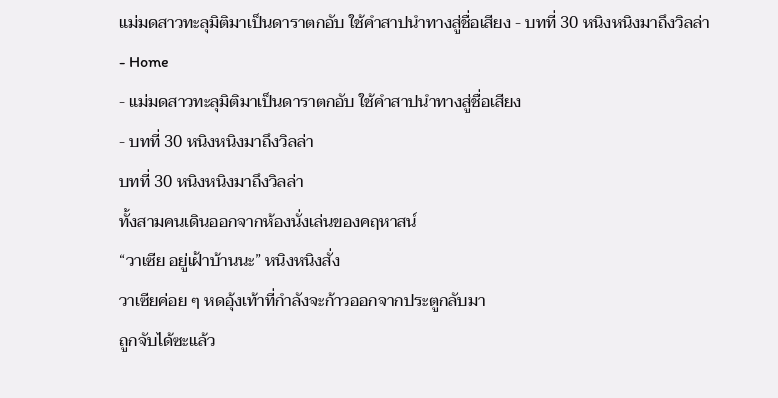แม่มดสาวทะลุมิติมาเป็นดาราตกอับ ใช้คำสาปนำทางสู่ชื่อเสียง - บทที่ 30 หนิงหนิงมาถึงวิลล่า
- Home
- แม่มดสาวทะลุมิติมาเป็นดาราตกอับ ใช้คำสาปนำทางสู่ชื่อเสียง
- บทที่ 30 หนิงหนิงมาถึงวิลล่า
บทที่ 30 หนิงหนิงมาถึงวิลล่า
ทั้งสามคนเดินออกจากห้องนั่งเล่นของคฤหาสน์
“วาเซีย อยู่เฝ้าบ้านนะ” หนิงหนิงสั่ง
วาเซียค่อย ๆ หดอุ้งเท้าที่กำลังจะก้าวออกจากประตูกลับมา
ถูกจับได้ซะแล้ว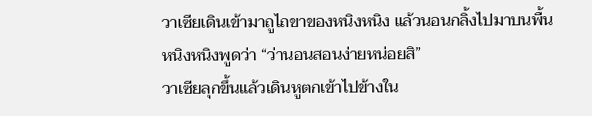วาเซียเดินเข้ามาถูไถขาของหนิงหนิง แล้วนอนกลิ้งไปมาบนพื้น
หนิงหนิงพูดว่า “ว่านอนสอนง่ายหน่อยสิ”
วาเซียลุกขึ้นแล้วเดินหูตกเข้าไปข้างใน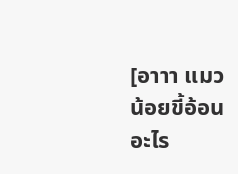[อาาา แมวน้อยขี้อ้อนอะไร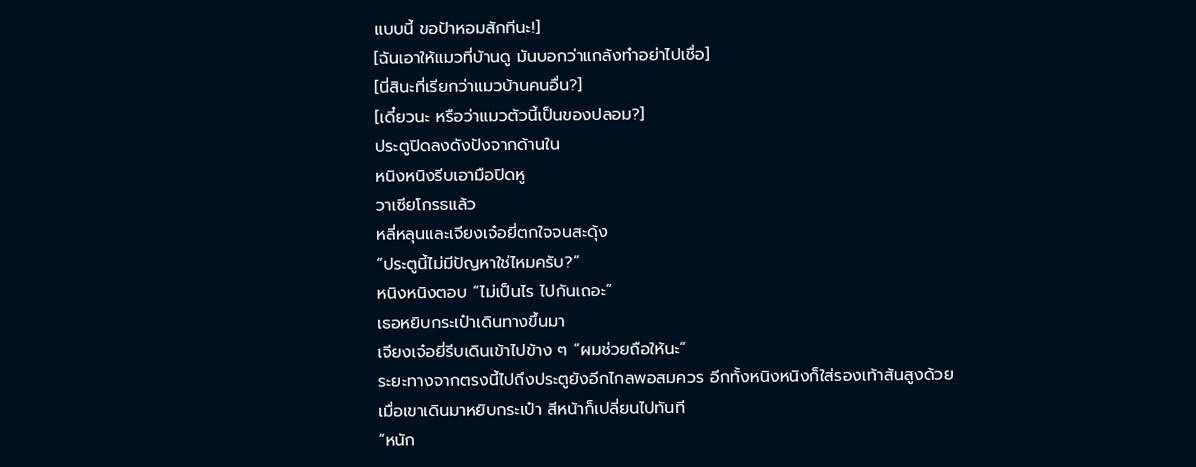แบบนี้ ขอป้าหอมสักทีนะ!]
[ฉันเอาให้แมวที่บ้านดู มันบอกว่าแกล้งทำอย่าไปเชื่อ]
[นี่สินะที่เรียกว่าแมวบ้านคนอื่น?]
[เดี๋ยวนะ หรือว่าแมวตัวนี้เป็นของปลอม?]
ประตูปิดลงดังปังจากด้านใน
หนิงหนิงรีบเอามือปิดหู
วาเซียโกรธแล้ว
หลี่หลุนและเจียงเจ๋อยี่ตกใจจนสะดุ้ง
“ประตูนี้ไม่มีปัญหาใช่ไหมครับ?”
หนิงหนิงตอบ “ไม่เป็นไร ไปกันเถอะ”
เธอหยิบกระเป๋าเดินทางขึ้นมา
เจียงเจ๋อยี่รีบเดินเข้าไปข้าง ๆ “ผมช่วยถือให้นะ”
ระยะทางจากตรงนี้ไปถึงประตูยังอีกไกลพอสมควร อีกทั้งหนิงหนิงก็ใส่รองเท้าส้นสูงด้วย
เมื่อเขาเดินมาหยิบกระเป๋า สีหน้าก็เปลี่ยนไปทันที
“หนัก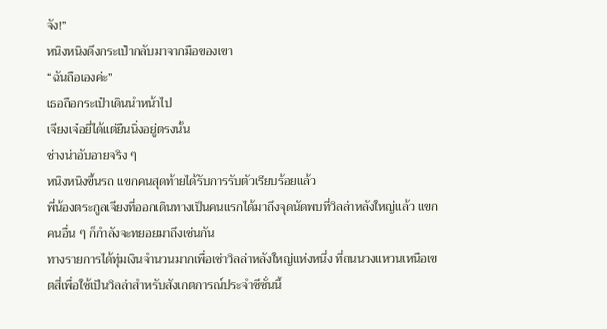จัง!”
หนิงหนิงดึงกระเป๋ากลับมาจากมือของเขา
“ฉันถือเองค่ะ”
เธอถือกระเป๋าเดินนำหน้าไป
เจียงเจ๋อยี่ได้แต่ยืนนิ่งอยู่ตรงนั้น
ช่างน่าอับอายจริง ๆ
หนิงหนิงขึ้นรถ แขกคนสุดท้ายได้รับการรับตัวเรียบร้อยแล้ว
พี่น้องตระกูลเจียงที่ออกเดินทางเป็นคนแรกได้มาถึงจุดนัดพบที่วิลล่าหลังใหญ่แล้ว แขกคนอื่น ๆ ก็กำลังจะทยอยมาถึงเช่นกัน
ทางรายการได้ทุ่มเงินจำนวนมากเพื่อเช่าวิลล่าหลังใหญ่แห่งหนึ่ง ที่ถนนวงแหวนเหนือเขตสี่เพื่อใช้เป็นวิลล่าสำหรับสังเกตการณ์ประจำซีซั่นนี้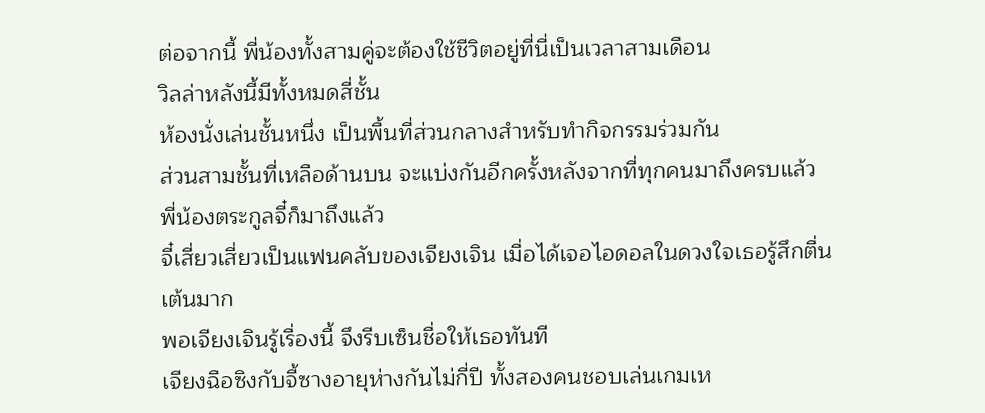ต่อจากนี้ พี่น้องทั้งสามคู่จะต้องใช้ชีวิตอยู่ที่นี่เป็นเวลาสามเดือน
วิลล่าหลังนี้มีทั้งหมดสี่ชั้น
ห้องนั่งเล่นชั้นหนึ่ง เป็นพื้นที่ส่วนกลางสำหรับทำกิจกรรมร่วมกัน
ส่วนสามชั้นที่เหลือด้านบน จะแบ่งกันอีกครั้งหลังจากที่ทุกคนมาถึงครบแล้ว
พี่น้องตระกูลจี๋ก็มาถึงแล้ว
จี๋เสี่ยวเสี่ยวเป็นแฟนคลับของเจียงเจิน เมื่อได้เจอไอดอลในดวงใจเธอรู้สึกตื่นเต้นมาก
พอเจียงเจินรู้เรื่องนี้ จึงรีบเซ็นชื่อให้เธอทันที
เจียงฉือซิงกับจี้ซางอายุห่างกันไม่กี่ปี ทั้งสองคนชอบเล่นเกมเห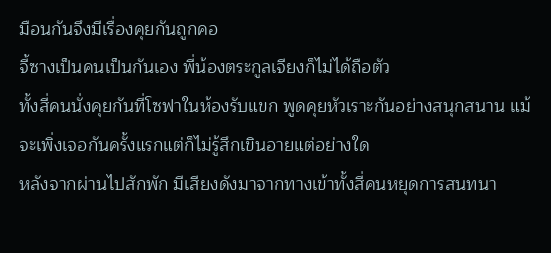มือนกันจึงมีเรื่องคุยกันถูกคอ
จี้ซางเป็นคนเป็นกันเอง พี่น้องตระกูลเจียงก็ไม่ได้ถือตัว
ทั้งสี่คนนั่งคุยกันที่โซฟาในห้องรับแขก พูดคุยหัวเราะกันอย่างสนุกสนาน แม้จะเพิ่งเจอกันครั้งแรกแต่ก็ไม่รู้สึกเขินอายแต่อย่างใด
หลังจากผ่านไปสักพัก มีเสียงดังมาจากทางเข้าทั้งสี่คนหยุดการสนทนา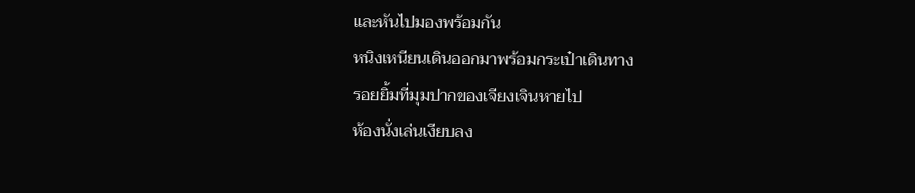และหันไปมองพร้อมกัน
หนิงเหนียนเดินออกมาพร้อมกระเป๋าเดินทาง
รอยยิ้มที่มุมปากของเจียงเจินหายไป
ห้องนั่งเล่นเงียบลง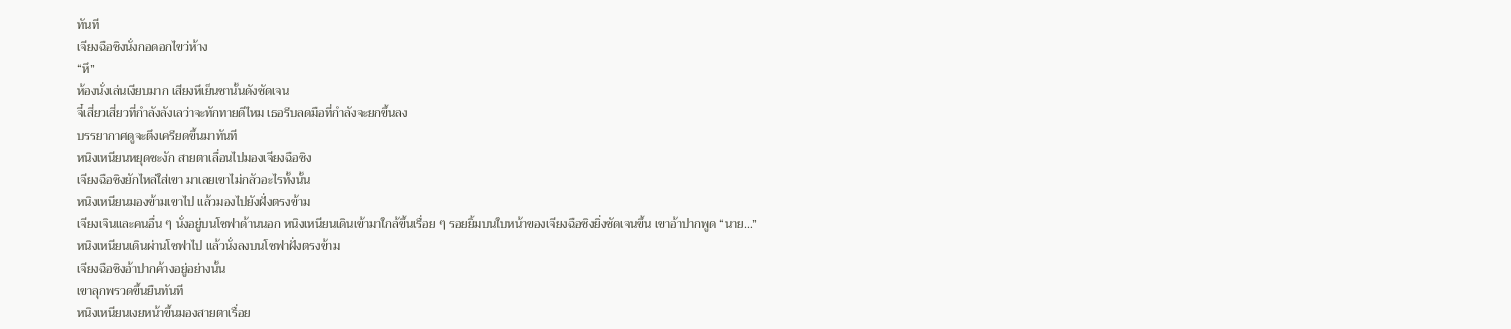ทันที
เจียงฉือซิงนั่งกอดอกไขว่ห้าง
“หึ”
ห้องนั่งเล่นเงียบมาก เสียงหึเย็นชานั้นดังชัดเจน
จี๋เสี่ยวเสี่ยวที่กำลังลังเลว่าจะทักทายดีไหม เธอรีบลดมือที่กำลังจะยกขึ้นลง
บรรยากาศดูจะตึงเครียดขึ้นมาทันที
หนิงเหนียนหยุดชะงัก สายตาเลื่อนไปมองเจียงฉือซิง
เจียงฉือซิงยักไหล่ใส่เขา มาเลยเขาไม่กลัวอะไรทั้งนั้น
หนิงเหนียนมองข้ามเขาไป แล้วมองไปยังฝั่งตรงข้าม
เจียงเจินและคนอื่น ๆ นั่งอยู่บนโซฟาด้านนอก หนิงเหนียนเดินเข้ามาใกล้ขึ้นเรื่อย ๆ รอยยิ้มบนใบหน้าของเจียงฉือซิงยิ่งชัดเจนขึ้น เขาอ้าปากพูด “นาย…”
หนิงเหนียนเดินผ่านโซฟาไป แล้วนั่งลงบนโซฟาฝั่งตรงข้าม
เจียงฉือซิงอ้าปากค้างอยู่อย่างนั้น
เขาลุกพรวดขึ้นยืนทันที
หนิงเหนียนเงยหน้าขึ้นมองสายตาเรื่อย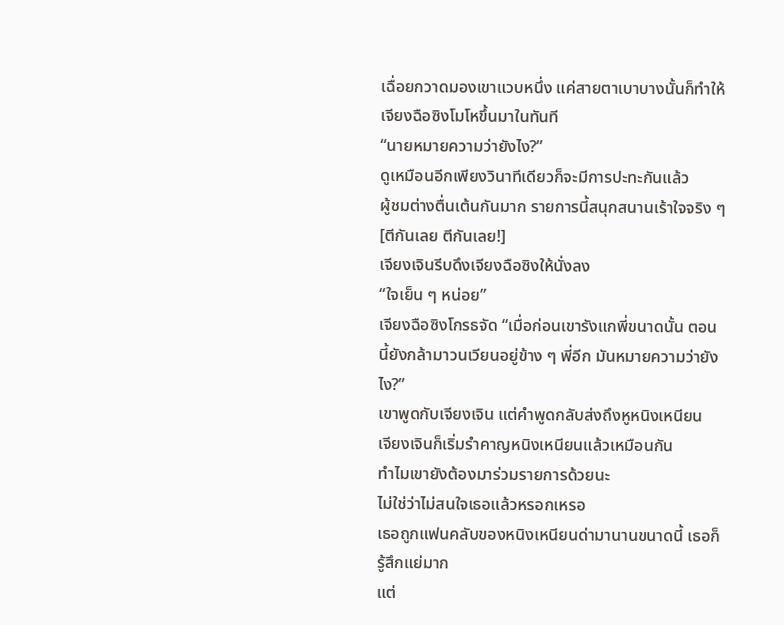เฉื่อยกวาดมองเขาแวบหนึ่ง แค่สายตาเบาบางนั้นก็ทำให้เจียงฉือซิงโมโหขึ้นมาในทันที
“นายหมายความว่ายังไง?”
ดูเหมือนอีกเพียงวินาทีเดียวก็จะมีการปะทะกันแล้ว
ผู้ชมต่างตื่นเต้นกันมาก รายการนี้สนุกสนานเร้าใจจริง ๆ
[ตีกันเลย ตีกันเลย!]
เจียงเจินรีบดึงเจียงฉือซิงให้นั่งลง
“ใจเย็น ๆ หน่อย”
เจียงฉือซิงโกรธจัด “เมื่อก่อนเขารังแกพี่ขนาดนั้น ตอนนี้ยังกล้ามาวนเวียนอยู่ข้าง ๆ พี่อีก มันหมายความว่ายังไง?”
เขาพูดกับเจียงเจิน แต่คำพูดกลับส่งถึงหูหนิงเหนียน
เจียงเจินก็เริ่มรำคาญหนิงเหนียนแล้วเหมือนกัน
ทำไมเขายังต้องมาร่วมรายการด้วยนะ
ไม่ใช่ว่าไม่สนใจเธอแล้วหรอกเหรอ
เธอถูกแฟนคลับของหนิงเหนียนด่ามานานขนาดนี้ เธอก็รู้สึกแย่มาก
แต่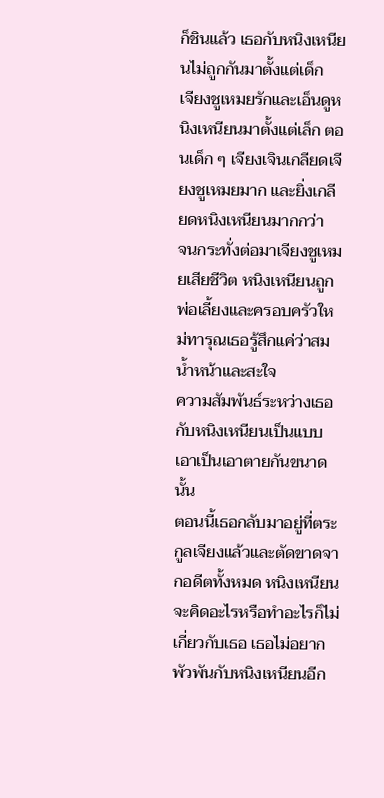ก็ชินแล้ว เธอกับหนิงเหนียนไม่ถูกกันมาตั้งแต่เด็ก
เจียงชูเหมยรักและเอ็นดูหนิงเหนียนมาตั้งแต่เล็ก ตอนเด็ก ๆ เจียงเจินเกลียดเจียงชูเหมยมาก และยิ่งเกลียดหนิงเหนียนมากกว่า
จนกระทั่งต่อมาเจียงชูเหมยเสียชีวิต หนิงเหนียนถูกพ่อเลี้ยงและครอบครัวใหม่ทารุณเธอรู้สึกแค่ว่าสมน้ำหน้าและสะใจ
ความสัมพันธ์ระหว่างเธอกับหนิงเหนียนเป็นแบบเอาเป็นเอาตายกันขนาดนั้น
ตอนนี้เธอกลับมาอยู่ที่ตระกูลเจียงแล้วและตัดขาดจากอดีตทั้งหมด หนิงเหนียนจะคิดอะไรหรือทำอะไรก็ไม่เกี่ยวกับเธอ เธอไม่อยากพัวพันกับหนิงเหนียนอีก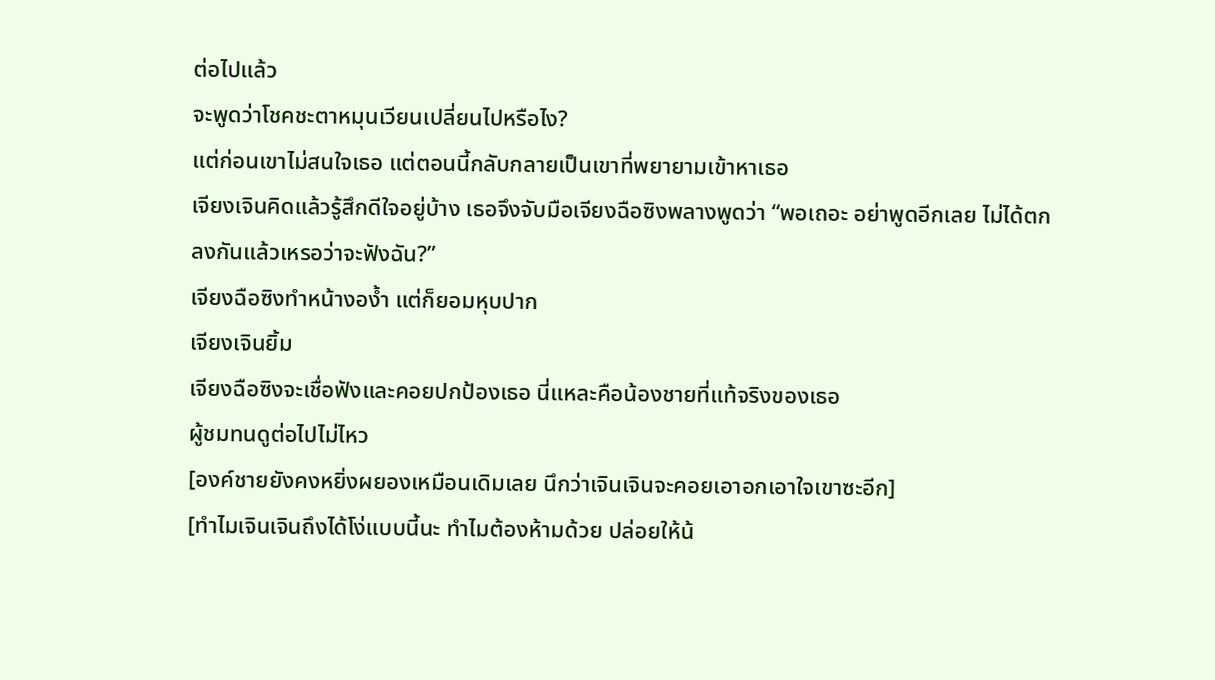ต่อไปแล้ว
จะพูดว่าโชคชะตาหมุนเวียนเปลี่ยนไปหรือไง?
แต่ก่อนเขาไม่สนใจเธอ แต่ตอนนี้กลับกลายเป็นเขาที่พยายามเข้าหาเธอ
เจียงเจินคิดแล้วรู้สึกดีใจอยู่บ้าง เธอจึงจับมือเจียงฉือซิงพลางพูดว่า “พอเถอะ อย่าพูดอีกเลย ไม่ได้ตกลงกันแล้วเหรอว่าจะฟังฉัน?”
เจียงฉือซิงทำหน้างอง้ำ แต่ก็ยอมหุบปาก
เจียงเจินยิ้ม
เจียงฉือซิงจะเชื่อฟังและคอยปกป้องเธอ นี่แหละคือน้องชายที่แท้จริงของเธอ
ผู้ชมทนดูต่อไปไม่ไหว
[องค์ชายยังคงหยิ่งผยองเหมือนเดิมเลย นึกว่าเจินเจินจะคอยเอาอกเอาใจเขาซะอีก]
[ทำไมเจินเจินถึงได้โง่แบบนี้นะ ทำไมต้องห้ามด้วย ปล่อยให้น้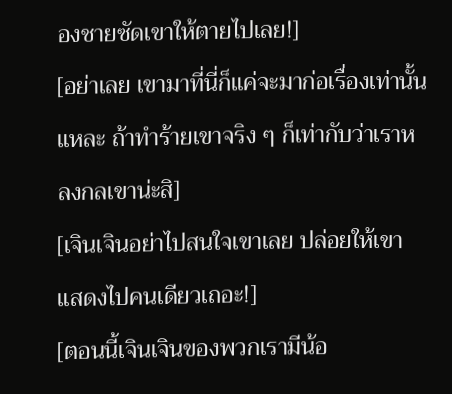องชายซัดเขาให้ตายไปเลย!]
[อย่าเลย เขามาที่นี่ก็แค่จะมาก่อเรื่องเท่านั้นแหละ ถ้าทำร้ายเขาจริง ๆ ก็เท่ากับว่าเราหลงกลเขาน่ะสิ]
[เจินเจินอย่าไปสนใจเขาเลย ปล่อยให้เขาแสดงไปคนเดียวเถอะ!]
[ตอนนี้เจินเจินของพวกเรามีน้อ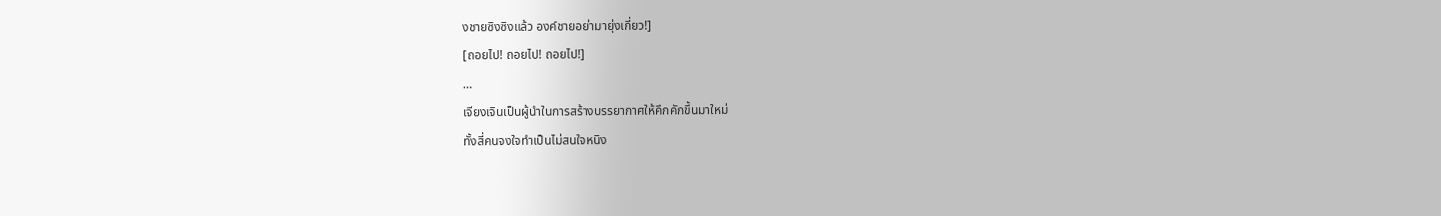งชายซิงซิงแล้ว องค์ชายอย่ามายุ่งเกี่ยว!]
[ถอยไป! ถอยไป! ถอยไป!]
…
เจียงเจินเป็นผู้นำในการสร้างบรรยากาศให้คึกคักขึ้นมาใหม่
ทั้งสี่คนจงใจทำเป็นไม่สนใจหนิง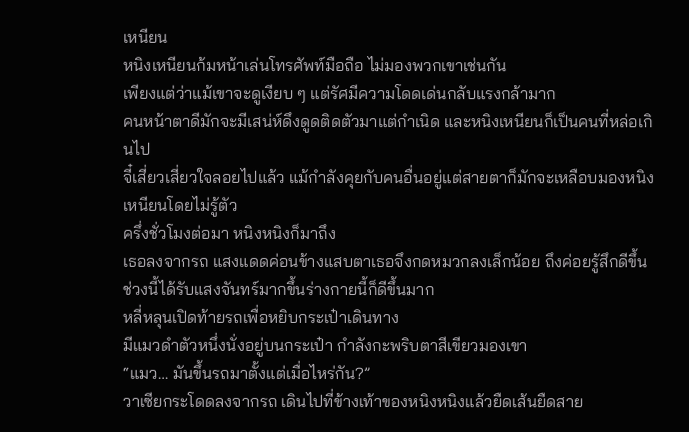เหนียน
หนิงเหนียนก้มหน้าเล่นโทรศัพท์มือถือ ไม่มองพวกเขาเช่นกัน
เพียงแต่ว่าแม้เขาจะดูเงียบ ๆ แต่รัศมีความโดดเด่นกลับแรงกล้ามาก
คนหน้าตาดีมักจะมีเสน่ห์ดึงดูดติดตัวมาแต่กำเนิด และหนิงเหนียนก็เป็นคนที่หล่อเกินไป
จี๋เสี่ยวเสี่ยวใจลอยไปแล้ว แม้กำลังคุยกับคนอื่นอยู่แต่สายตาก็มักจะเหลือบมองหนิงเหนียนโดยไม่รู้ตัว
ครึ่งชั่วโมงต่อมา หนิงหนิงก็มาถึง
เธอลงจากรถ แสงแดดค่อนข้างแสบตาเธอจึงกดหมวกลงเล็กน้อย ถึงค่อยรู้สึกดีขึ้น
ช่วงนี้ได้รับแสงจันทร์มากขึ้นร่างกายนี้ก็ดีขึ้นมาก
หลี่หลุนเปิดท้ายรถเพื่อหยิบกระเป๋าเดินทาง
มีแมวดำตัวหนึ่งนั่งอยู่บนกระเป๋า กำลังกะพริบตาสีเขียวมองเขา
“แมว… มันขึ้นรถมาตั้งแต่เมื่อไหร่กัน?”
วาเซียกระโดดลงจากรถ เดินไปที่ข้างเท้าของหนิงหนิงแล้วยืดเส้นยืดสาย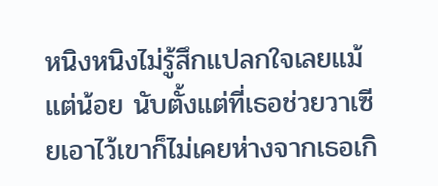หนิงหนิงไม่รู้สึกแปลกใจเลยแม้แต่น้อย นับตั้งแต่ที่เธอช่วยวาเซียเอาไว้เขาก็ไม่เคยห่างจากเธอเกิ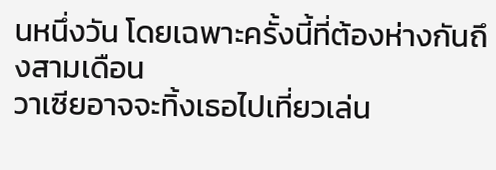นหนึ่งวัน โดยเฉพาะครั้งนี้ที่ต้องห่างกันถึงสามเดือน
วาเซียอาจจะทิ้งเธอไปเที่ยวเล่น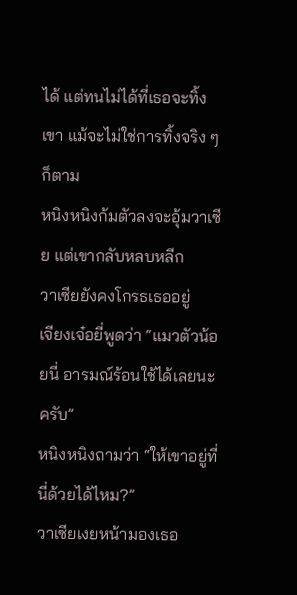ได้ แต่ทนไม่ได้ที่เธอจะทิ้งเขา แม้จะไม่ใช่การทิ้งจริง ๆ ก็ตาม
หนิงหนิงก้มตัวลงจะอุ้มวาเซีย แต่เขากลับหลบหลีก
วาเซียยังคงโกรธเธออยู่
เจียงเจ๋อยี่พูดว่า “แมวตัวน้อยนี่ อารมณ์ร้อนใช้ได้เลยนะครับ”
หนิงหนิงถามว่า “ให้เขาอยู่ที่นี่ด้วยได้ไหม?”
วาเซียเงยหน้ามองเธอ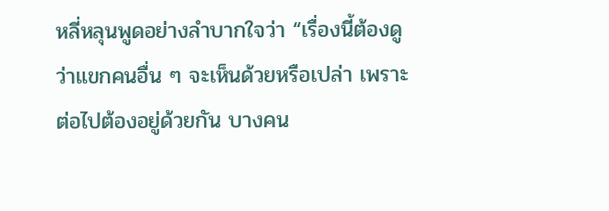หลี่หลุนพูดอย่างลำบากใจว่า “เรื่องนี้ต้องดูว่าแขกคนอื่น ๆ จะเห็นด้วยหรือเปล่า เพราะต่อไปต้องอยู่ด้วยกัน บางคน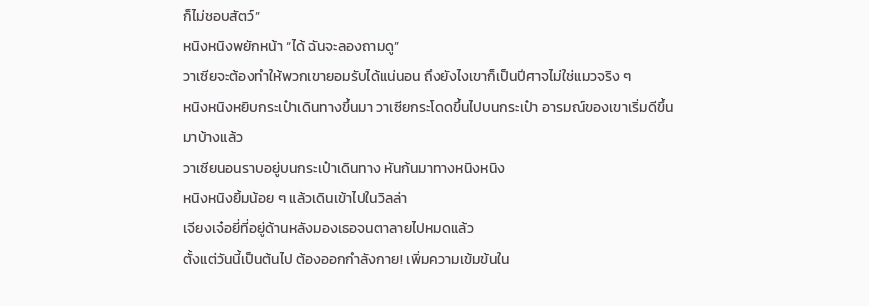ก็ไม่ชอบสัตว์”
หนิงหนิงพยักหน้า “ได้ ฉันจะลองถามดู”
วาเซียจะต้องทำให้พวกเขายอมรับได้แน่นอน ถึงยังไงเขาก็เป็นปีศาจไม่ใช่แมวจริง ๆ
หนิงหนิงหยิบกระเป๋าเดินทางขึ้นมา วาเซียกระโดดขึ้นไปบนกระเป๋า อารมณ์ของเขาเริ่มดีขึ้นมาบ้างแล้ว
วาเซียนอนราบอยู่บนกระเป๋าเดินทาง หันก้นมาทางหนิงหนิง
หนิงหนิงยิ้มน้อย ๆ แล้วเดินเข้าไปในวิลล่า
เจียงเจ๋อยี่ที่อยู่ด้านหลังมองเธอจนตาลายไปหมดแล้ว
ตั้งแต่วันนี้เป็นต้นไป ต้องออกกำลังกาย! เพิ่มความเข้มข้นใน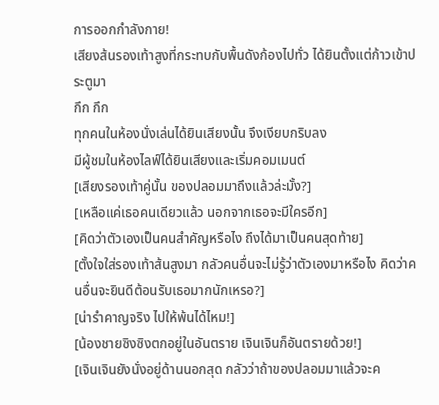การออกกำลังกาย!
เสียงส้นรองเท้าสูงที่กระทบกับพื้นดังก้องไปทั่ว ได้ยินตั้งแต่ก้าวเข้าประตูมา
กึก กึก
ทุกคนในห้องนั่งเล่นได้ยินเสียงนั้น จึงเงียบกริบลง
มีผู้ชมในห้องไลฟ์ได้ยินเสียงและเริ่มคอมเมนต์
[เสียงรองเท้าคู่นั้น ของปลอมมาถึงแล้วล่ะมั้ง?]
[เหลือแค่เธอคนเดียวแล้ว นอกจากเธอจะมีใครอีก]
[คิดว่าตัวเองเป็นคนสำคัญหรือไง ถึงได้มาเป็นคนสุดท้าย]
[ตั้งใจใส่รองเท้าส้นสูงมา กลัวคนอื่นจะไม่รู้ว่าตัวเองมาหรือไง คิดว่าคนอื่นจะยินดีต้อนรับเธอมากนักเหรอ?]
[น่ารำคาญจริง ไปให้พ้นได้ไหม!]
[น้องชายซิงซิงตกอยู่ในอันตราย เจินเจินก็อันตรายด้วย!]
[เจินเจินยังนั่งอยู่ด้านนอกสุด กลัวว่าถ้าของปลอมมาแล้วจะค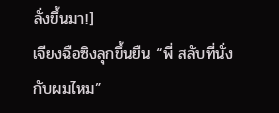ลั่งขึ้นมา!]
เจียงฉือซิงลุกขึ้นยืน “พี่ สลับที่นั่งกับผมไหม”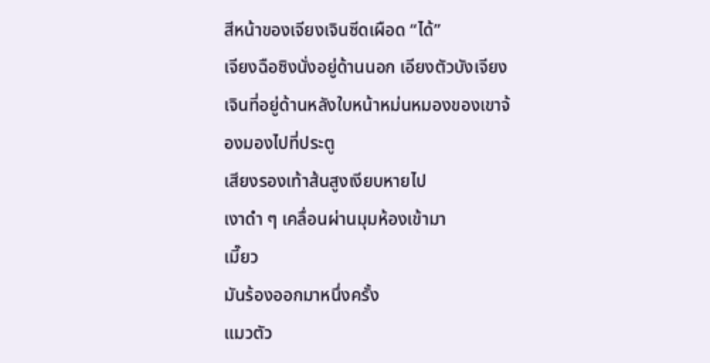สีหน้าของเจียงเจินซีดเผือด “ได้”
เจียงฉือซิงนั่งอยู่ด้านนอก เอียงตัวบังเจียงเจินที่อยู่ด้านหลังใบหน้าหม่นหมองของเขาจ้องมองไปที่ประตู
เสียงรองเท้าส้นสูงเงียบหายไป
เงาดำ ๆ เคลื่อนผ่านมุมห้องเข้ามา
เมี๊ยว
มันร้องออกมาหนึ่งครั้ง
แมวตัว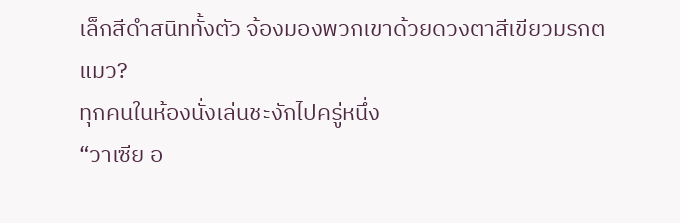เล็กสีดำสนิททั้งตัว จ้องมองพวกเขาด้วยดวงตาสีเขียวมรกต
แมว?
ทุกคนในห้องนั่งเล่นชะงักไปครู่หนึ่ง
“วาเซีย อ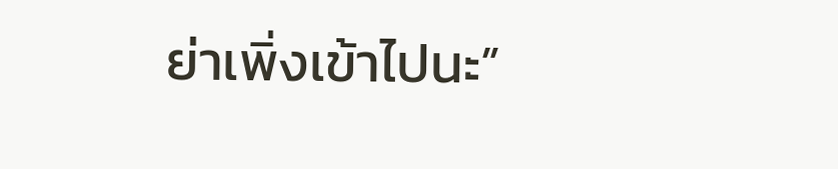ย่าเพิ่งเข้าไปนะ”